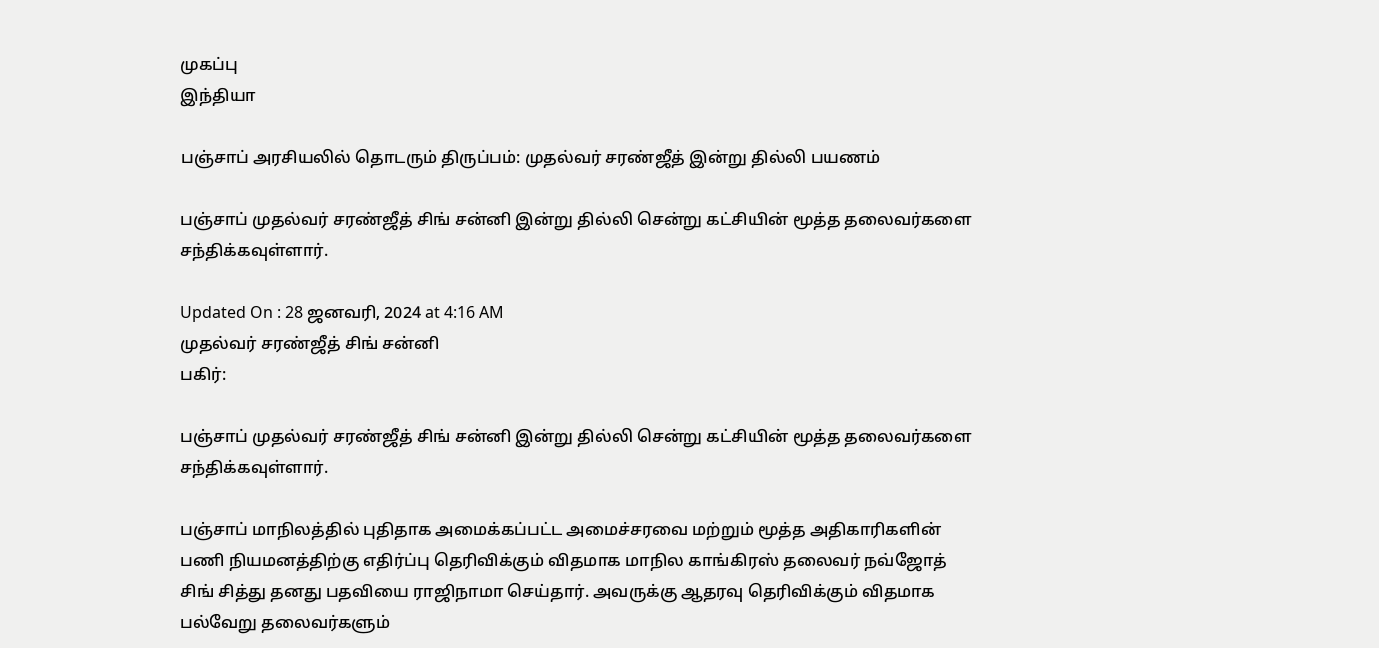முகப்பு
இந்தியா

பஞ்சாப் அரசியலில் தொடரும் திருப்பம்: முதல்வர் சரண்ஜீத் இன்று தில்லி பயணம்

பஞ்சாப் முதல்வர் சரண்ஜீத் சிங் சன்னி இன்று தில்லி சென்று கட்சியின் மூத்த தலைவர்களை சந்திக்கவுள்ளார்.

Updated On : 28 ஜனவரி, 2024 at 4:16 AM
முதல்வர் சரண்ஜீத் சிங் சன்னி
பகிர்:

பஞ்சாப் முதல்வர் சரண்ஜீத் சிங் சன்னி இன்று தில்லி சென்று கட்சியின் மூத்த தலைவர்களை சந்திக்கவுள்ளார்.

பஞ்சாப் மாநிலத்தில் புதிதாக அமைக்கப்பட்ட அமைச்சரவை மற்றும் மூத்த அதிகாரிகளின் பணி நியமனத்திற்கு எதிர்ப்பு தெரிவிக்கும் விதமாக மாநில காங்கிரஸ் தலைவர் நவ்ஜோத் சிங் சித்து தனது பதவியை ராஜிநாமா செய்தார். அவருக்கு ஆதரவு தெரிவிக்கும் விதமாக பல்வேறு தலைவர்களும்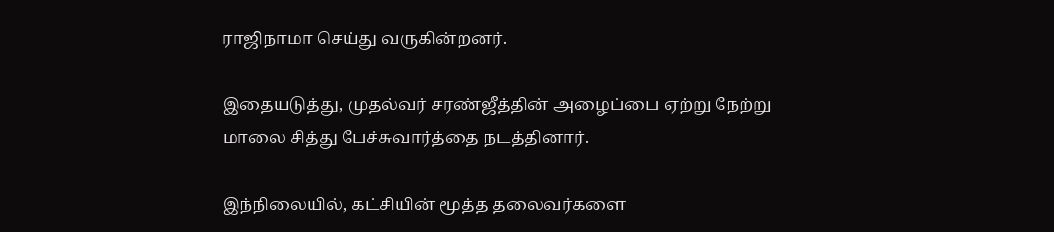ராஜிநாமா செய்து வருகின்றனர்.

இதையடுத்து, முதல்வர் சரண்ஜீத்தின் அழைப்பை ஏற்று நேற்று மாலை சித்து பேச்சுவார்த்தை நடத்தினார்.

இந்நிலையில், கட்சியின் மூத்த தலைவர்களை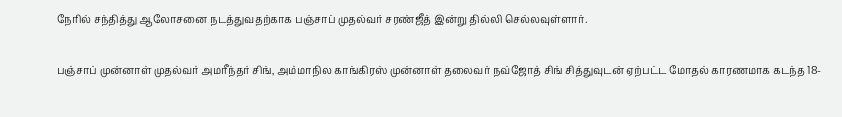நேரில் சந்தித்து ஆலோசனை நடத்துவதற்காக பஞ்சாப் முதல்வர் சரண்ஜீத் இன்று தில்லி செல்லவுள்ளார்.

பஞ்சாப் முன்னாள் முதல்வர் அமரீந்தர் சிங், அம்மாநில காங்கிரஸ் முன்னாள் தலைவர் நவ்ஜோத் சிங் சித்துவுடன் ஏற்பட்ட மோதல் காரணமாக கடந்த 18-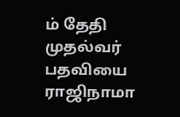ம் தேதி முதல்வர் பதவியை ராஜிநாமா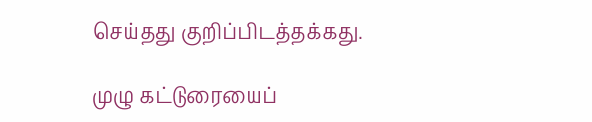செய்தது குறிப்பிடத்தக்கது.

முழு கட்டுரையைப்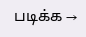படிக்க →